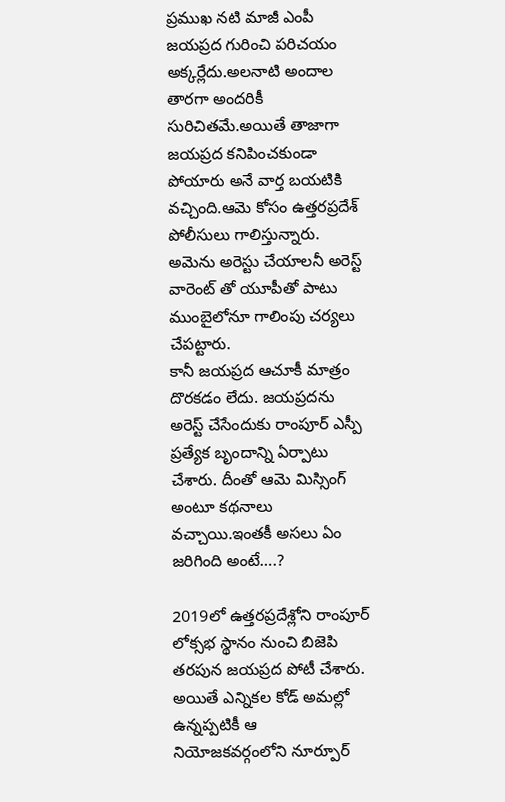ప్రముఖ నటి మాజీ ఎంపీ జయప్రద గురించి పరిచయం అక్కర్లేదు.అలనాటి అందాల తారగా అందరికీ సురిచితమే.అయితే తాజాగా జయప్రద కనిపించకుండా పోయారు అనే వార్త బయటికి వచ్చింది.ఆమె కోసం ఉత్తరప్రదేశ్ పోలీసులు గాలిస్తున్నారు. అమెను అరెస్టు చేయాలనీ అరెస్ట్ వారెంట్ తో యూపీతో పాటు ముంబైలోనూ గాలింపు చర్యలు చేపట్టారు.
కానీ జయప్రద ఆచూకీ మాత్రం దొరకడం లేదు. జయప్రదను అరెస్ట్ చేసేందుకు రాంపూర్ ఎస్పీ ప్రత్యేక బృందాన్ని ఏర్పాటు చేశారు. దీంతో ఆమె మిస్సింగ్ అంటూ కథనాలు వచ్చాయి.ఇంతకీ అసలు ఏం జరిగింది అంటే….?

2019లో ఉత్తరప్రదేశ్లోని రాంపూర్ లోక్సభ స్థానం నుంచి బిజెపి తరపున జయప్రద పోటీ చేశారు. అయితే ఎన్నికల కోడ్ అమల్లో ఉన్నప్పటికీ ఆ నియోజకవర్గంలోని నూర్పూర్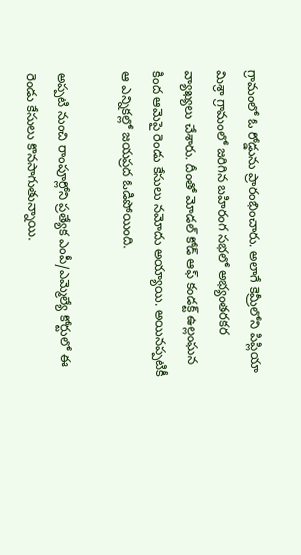గ్రామంలో ఓ రోడ్డును ప్రారంభించారు. అలాగే కెమ్రీలోని పిప్లియా మిశ్రా గ్రామంలో జరిగిన బహిరంగ సభలో అభ్యంతరకర వ్యాఖ్యలు చేశారు. దీంతో మోడల్ కోడ్ ఆఫ్ కండక్ట్ ఉల్లంఘన కింద ఆమెపై రెండు కేసులు నమోదు అయ్యాయి. అయినప్పటికీ ఆ ఎన్నికల్లో జయప్రద ఓడిపోయింది.

అప్పటి నుంచి రాంపూర్లోని ప్రత్యేక ఎంపీ/ఎమ్మెల్యే కోర్టులో ఈ రెండు కేసులు కొనసాగుతున్నాయి.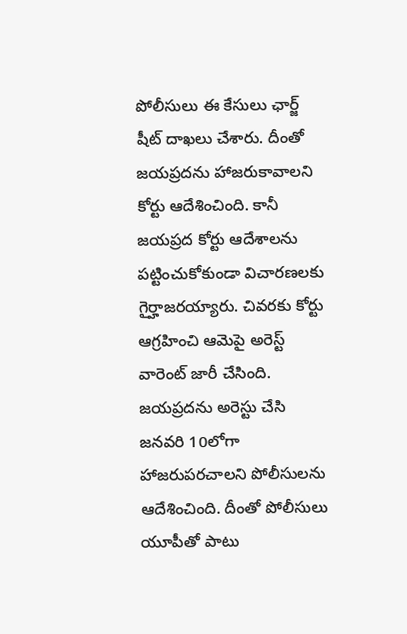పోలీసులు ఈ కేసులు ఛార్జ్ షీట్ దాఖలు చేశారు. దీంతో జయప్రదను హాజరుకావాలని కోర్టు ఆదేశించింది. కానీ జయప్రద కోర్టు ఆదేశాలను పట్టించుకోకుండా విచారణలకు గైర్హాజరయ్యారు. చివరకు కోర్టు ఆగ్రహించి ఆమెపై అరెస్ట్ వారెంట్ జారీ చేసింది. జయప్రదను అరెస్టు చేసి జనవరి 10లోగా హాజరుపరచాలని పోలీసులను ఆదేశించింది. దీంతో పోలీసులు యూపీతో పాటు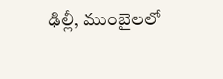ఢిల్లీ, ముంబైలలో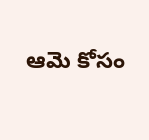ఆమె కోసం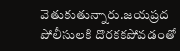వెతుకుతున్నారు.జయప్రద పోలీసులకి దొరకకపోవడంతో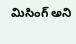మిసింగ్ అని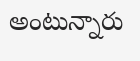అంటున్నారు